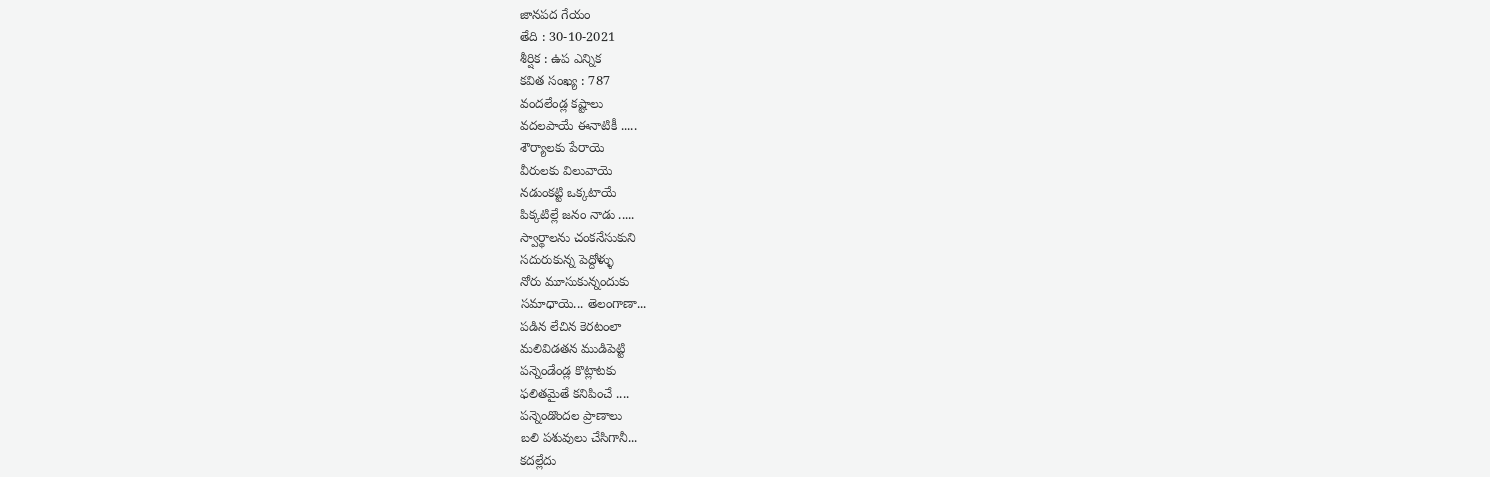జానపద గేయం
తేది : 30-10-2021
శీర్షిక : ఉప ఎన్నిక
కవిత సంఖ్య : 787
వందలేండ్ల కష్టాలు
వదలపాయే ఈనాటికీ .....
శౌర్యాలకు పేరాయె
వీరులకు విలువాయె
నడుంకట్టి ఒక్కటాయే
పిక్కటిల్లే జనం నాడు .....
స్వార్థాలను చంకనేసుకుని
సదురుకున్న పెద్దోళ్ళు
నోరు మూసుకున్నందుకు
సమాధాయె... తెలంగాణా...
పడిన లేచిన కెరటంలా
మలివిడతన ముడిపెట్టి
పన్నెండేండ్ల కొట్లాటకు
ఫలితమైతే కనిపించే ....
పన్నెండొందల ప్రాణాలు
బలి పశువులు చేసిగానీ...
కదల్లేదు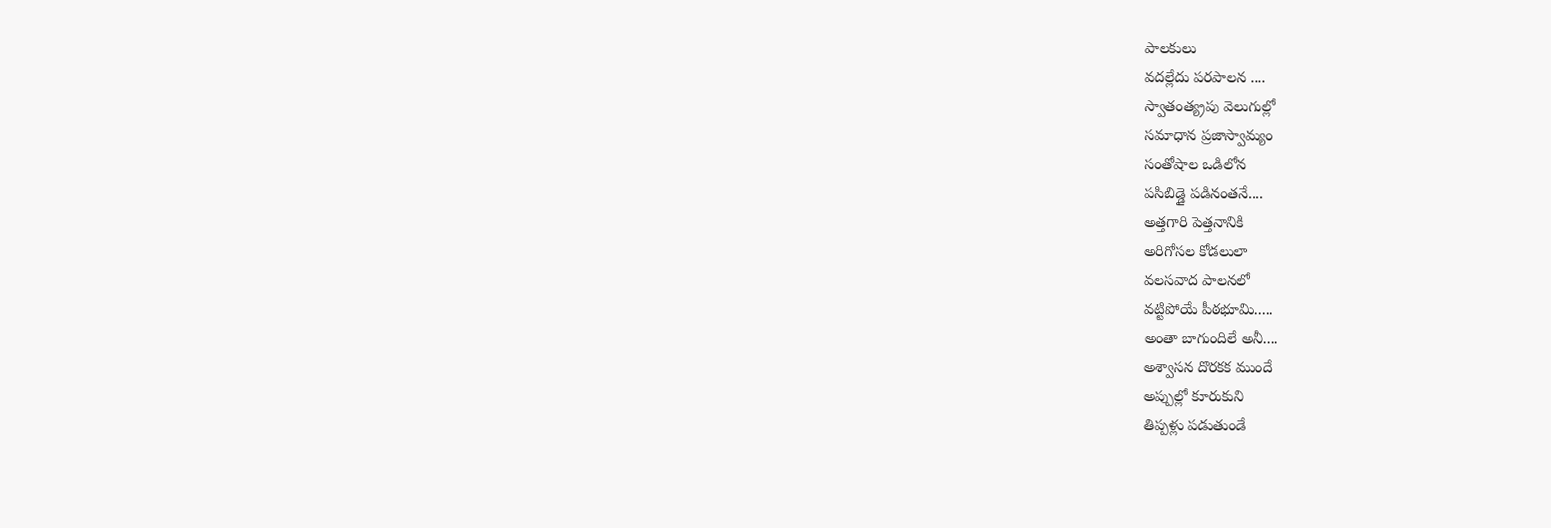పాలకులు
వదల్లేదు పరపాలన ....
స్వాతంత్య్రపు వెలుగుల్లో
సమాధాన ప్రజాస్వామ్యం
సంతోషాల ఒడిలోన
పసిబిడ్డై పడినంతనే....
అత్తగారి పెత్తనానికి
అరిగోసల కోడలులా
వలసవాద పాలనలో
వట్టిపోయే పీఠభూమి.....
అంతా బాగుందిలే అనీ....
అశ్వాసన దొరకక ముందే
అప్పుల్లో కూరుకుని
తిప్పళ్లు పడుతుండే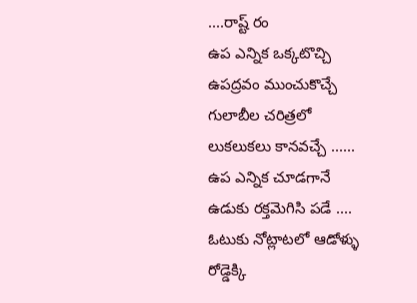....రాష్ట్ రం
ఉప ఎన్నిక ఒక్కటొచ్చి
ఉపద్రవం ముంచుకొచ్చే
గులాబీల చరిత్రలో
లుకలుకలు కానవచ్చే ......
ఉప ఎన్నిక చూడగానే
ఉడుకు రక్తమెగిసి పడే ....
ఓటుకు నోట్లాటలో ఆడోళ్ళు
రోడ్డెక్కి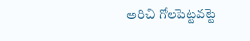అరిచి గోలపెట్టవట్టె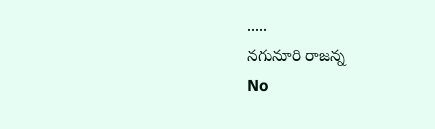.....
నగునూరి రాజన్న
No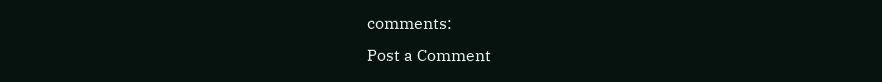comments:
Post a Comment